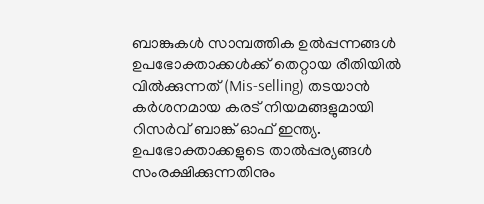ബാങ്കുകൾ സാമ്പത്തിക ഉൽപ്പന്നങ്ങൾ ഉപഭോക്താക്കൾക്ക് തെറ്റായ രീതിയിൽ വിൽക്കുന്നത് (Mis-selling) തടയാൻ കർശനമായ കരട് നിയമങ്ങളുമായി റിസർവ് ബാങ്ക് ഓഫ് ഇന്ത്യ. ഉപഭോക്താക്കളുടെ താൽപ്പര്യങ്ങൾ സംരക്ഷിക്കുന്നതിനും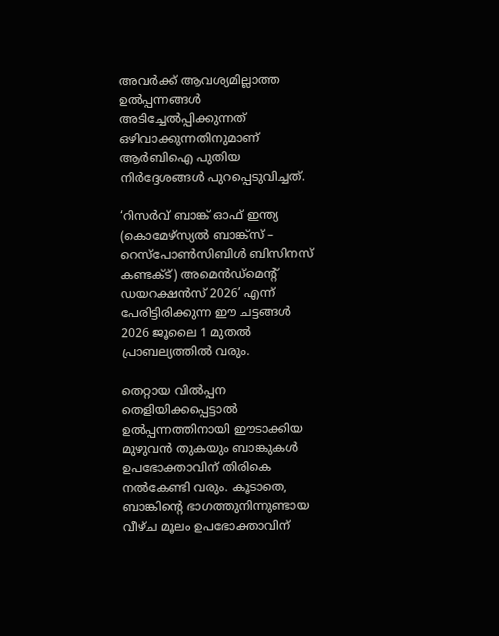അവർക്ക് ആവശ്യമില്ലാത്ത ഉൽപ്പന്നങ്ങൾ അടിച്ചേൽപ്പിക്കുന്നത് ഒഴിവാക്കുന്നതിനുമാണ് ആർബിഐ പുതിയ നിർദ്ദേശങ്ങൾ പുറപ്പെടുവിച്ചത്.

‘റിസർവ് ബാങ്ക് ഓഫ് ഇന്ത്യ (കൊമേഴ്‌സ്യൽ ബാങ്ക്സ് – റെസ്‌പോൺസിബിൾ ബിസിനസ് കണ്ടക്ട്) അമെൻഡ്‌മെന്റ് ഡയറക്ഷൻസ് 2026’ എന്ന് പേരിട്ടിരിക്കുന്ന ഈ ചട്ടങ്ങൾ 2026 ജൂലൈ 1 മുതൽ പ്രാബല്യത്തിൽ വരും.

തെറ്റായ വിൽപ്പന തെളിയിക്കപ്പെട്ടാൽ ഉൽപ്പന്നത്തിനായി ഈടാക്കിയ മുഴുവൻ തുകയും ബാങ്കുകൾ ഉപഭോക്താവിന് തിരികെ നൽകേണ്ടി വരും. കൂടാതെ, ബാങ്കിന്റെ ഭാഗത്തുനിന്നുണ്ടായ വീഴ്ച മൂലം ഉപഭോക്താവിന്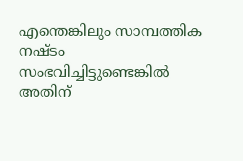എന്തെങ്കിലും സാമ്പത്തിക നഷ്ടം സംഭവിച്ചിട്ടുണ്ടെങ്കിൽ അതിന്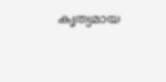കൃത്യമായ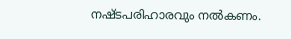നഷ്ടപരിഹാരവും നൽകണം.